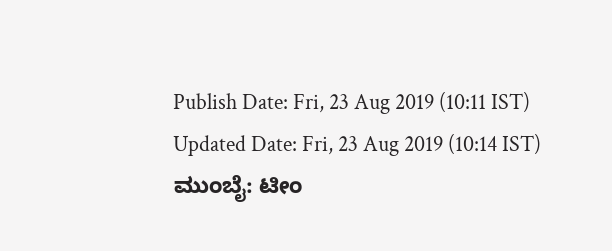Publish Date: Fri, 23 Aug 2019 (10:11 IST)
Updated Date: Fri, 23 Aug 2019 (10:14 IST)
ಮುಂಬೈ: ಟೀಂ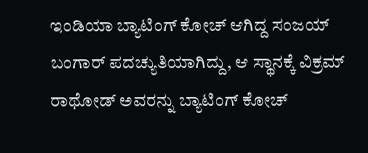ಇಂಡಿಯಾ ಬ್ಯಾಟಿಂಗ್ ಕೋಚ್ ಆಗಿದ್ದ ಸಂಜಯ್ ಬಂಗಾರ್ ಪದಚ್ಯುತಿಯಾಗಿದ್ದು, ಆ ಸ್ಥಾನಕ್ಕೆ ವಿಕ್ರಮ್ ರಾಥೋಡ್ ಅವರನ್ನು ಬ್ಯಾಟಿಂಗ್ ಕೋಚ್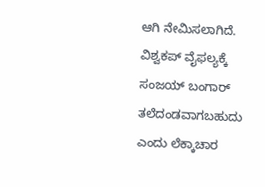ಆಗಿ ನೇಮಿಸಲಾಗಿದೆ.
ವಿಶ್ವಕಪ್ ವೈಫಲ್ಯಕ್ಕೆ ಸಂಜಯ್ ಬಂಗಾರ್ ತಲೆದಂಡವಾಗಬಹುದು ಎಂದು ಲೆಕ್ಕಾಚಾರ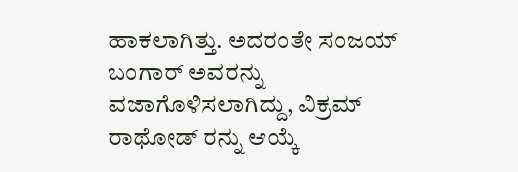ಹಾಕಲಾಗಿತ್ತು. ಅದರಂತೇ ಸಂಜಯ್ ಬಂಗಾರ್ ಅವರನ್ನು ವಜಾಗೊಳಿಸಲಾಗಿದ್ದು, ವಿಕ್ರಮ್ ರಾಥೋಡ್ ರನ್ನು ಆಯ್ಕೆ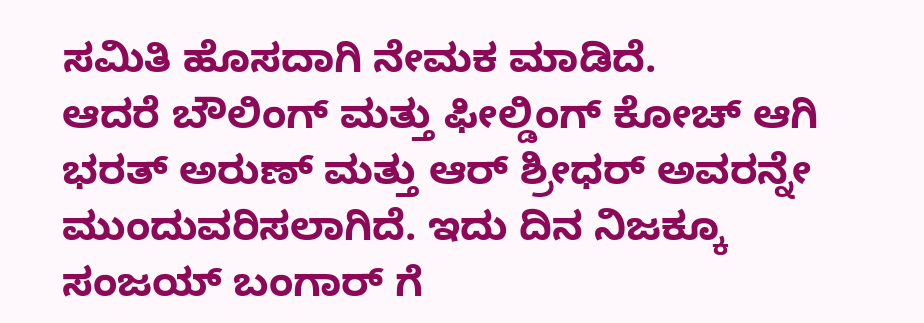ಸಮಿತಿ ಹೊಸದಾಗಿ ನೇಮಕ ಮಾಡಿದೆ.
ಆದರೆ ಬೌಲಿಂಗ್ ಮತ್ತು ಫೀಲ್ಡಿಂಗ್ ಕೋಚ್ ಆಗಿ ಭರತ್ ಅರುಣ್ ಮತ್ತು ಆರ್ ಶ್ರೀಧರ್ ಅವರನ್ನೇ ಮುಂದುವರಿಸಲಾಗಿದೆ. ಇದು ದಿನ ನಿಜಕ್ಕೂ ಸಂಜಯ್ ಬಂಗಾರ್ ಗೆ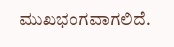ಮುಖಭಂಗವಾಗಲಿದೆ.